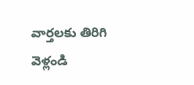వార్తలకు తిరిగి వెళ్లండి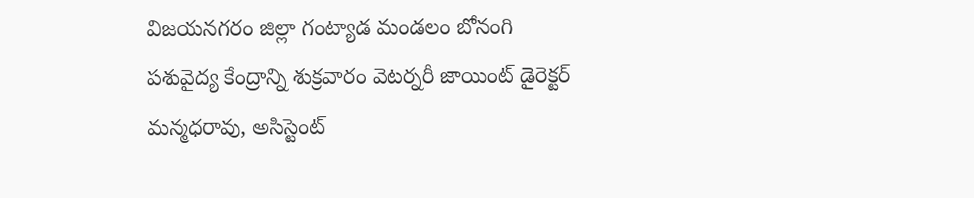విజయనగరం జిల్లా గంట్యాడ మండలం బోనంగి పశువైద్య కేంద్రాన్ని శుక్రవారం వెటర్నరీ జాయింట్ డైరెక్టర్ మన్మధరావు, అసిస్టెంట్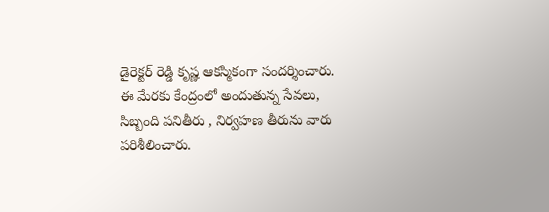డైరెక్టర్ రెడ్డి కృష్ణ ఆకస్మికంగా సందర్శించారు.
ఈ మేరకు కేంద్రంలో అందుతున్న సేవలు, సిబ్బంది పనితీరు , నిర్వహణ తీరును వారు పరిశీలించారు.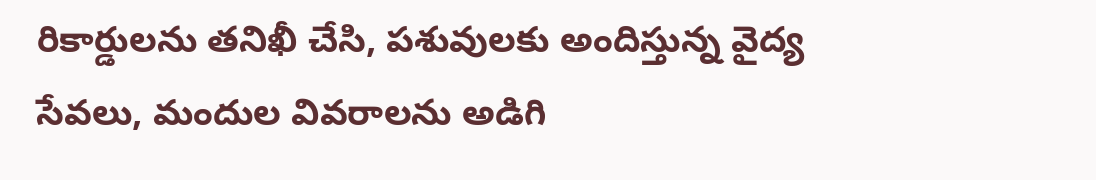రికార్డులను తనిఖీ చేసి, పశువులకు అందిస్తున్న వైద్య సేవలు, మందుల వివరాలను అడిగి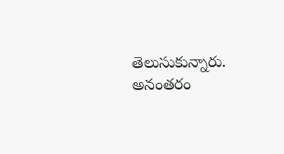తెలుసుకున్నారు. అనంతరం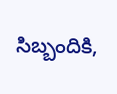సిబ్బందికి,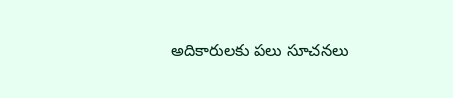అదికారులకు పలు సూచనలు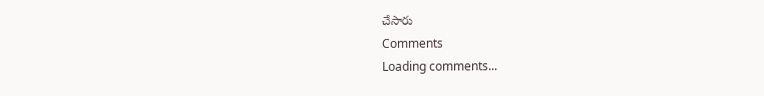చేసారు
Comments
Loading comments...